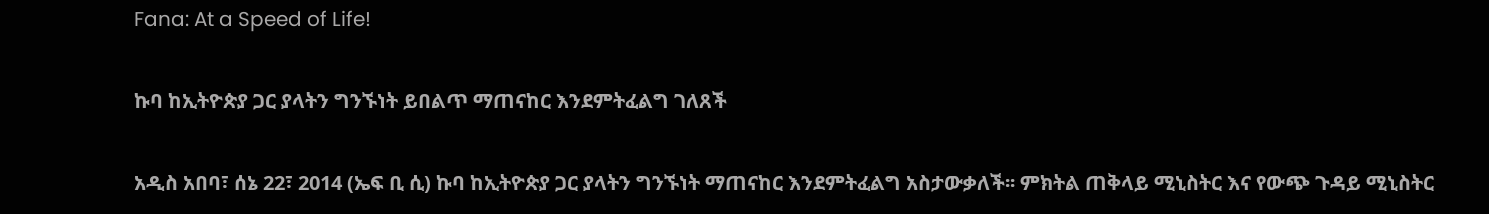Fana: At a Speed of Life!

ኩባ ከኢትዮጵያ ጋር ያላትን ግንኙነት ይበልጥ ማጠናከር እንደምትፈልግ ገለጸች

አዲስ አበባ፣ ሰኔ 22፣ 2014 (ኤፍ ቢ ሲ) ኩባ ከኢትዮጵያ ጋር ያላትን ግንኙነት ማጠናከር እንደምትፈልግ አስታውቃለች፡፡ ምክትል ጠቅላይ ሚኒስትር እና የውጭ ጉዳይ ሚኒስትር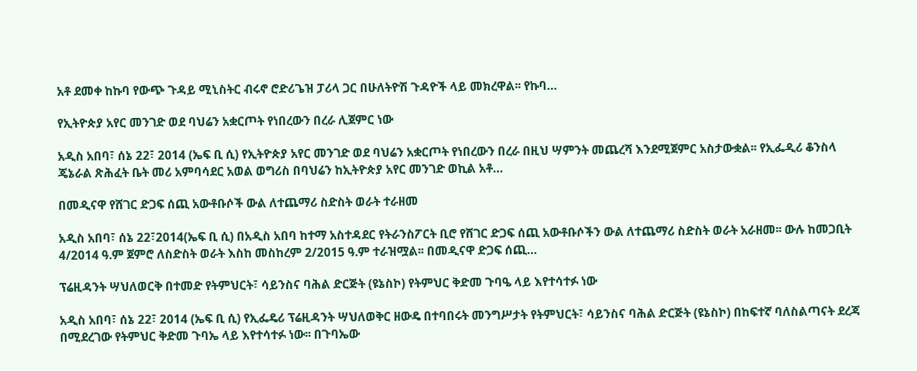አቶ ደመቀ ከኩባ የውጭ ጉዳይ ሚኒስትር ብሩኖ ሮድሪጌዝ ፓሪላ ጋር በሁለትዮሽ ጉዳዮች ላይ መክረዋል፡፡ የኩባ…

የኢትዮጵያ አየር መንገድ ወደ ባህሬን አቋርጦት የነበረውን በረራ ሊጀምር ነው

አዲስ አበባ፣ ሰኔ 22፣ 2014 (ኤፍ ቢ ሲ) የኢትዮጵያ አየር መንገድ ወደ ባህሬን አቋርጦት የነበረውን በረራ በዚህ ሣምንት መጨረሻ እንደሚጀምር አስታውቋል፡፡ የኢፌዲሪ ቆንስላ ጄኔራል ጽሕፈት ቤት መሪ አምባሳደር አወል ወግሪስ በባህሬን ከኢትዮጵያ አየር መንገድ ወኪል አቶ…

በመዲናዋ የሸገር ድጋፍ ሰጪ አውቶቡሶች ውል ለተጨማሪ ስድስት ወራት ተራዘመ

አዲስ አበባ፣ ሰኔ 22፣2014(ኤፍ ቢ ሲ) በአዲስ አበባ ከተማ አስተዳደር የትራንስፖርት ቢሮ የሸገር ድጋፍ ሰጪ አውቶቡሶችን ውል ለተጨማሪ ስድስት ወራት አራዘመ፡፡ ውሉ ከመጋቢት 4/2014 ዓ.ም ጀምሮ ለስድስት ወራት እስከ መስከረም 2/2015 ዓ.ም ተራዝሟል፡፡ በመዲናዋ ድጋፍ ሰጪ…

ፕሬዚዳንት ሣህለወርቅ በተመድ የትምህርት፣ ሳይንስና ባሕል ድርጅት (ዩኔስኮ) የትምህር ቅድመ ጉባዔ ላይ እየተሳተፉ ነው

አዲስ አበባ፣ ሰኔ 22፣ 2014 (ኤፍ ቢ ሲ) የኢፌዴሪ ፕሬዚዳንት ሣህለወቅር ዘውዴ በተባበሩት መንግሥታት የትምህርት፣ ሳይንስና ባሕል ድርጅት (ዩኔስኮ) በከፍተኛ ባለስልጣናት ደረጃ በሚደረገው የትምህር ቅድመ ጉባኤ ላይ እየተሳተፉ ነው፡፡ በጉባኤው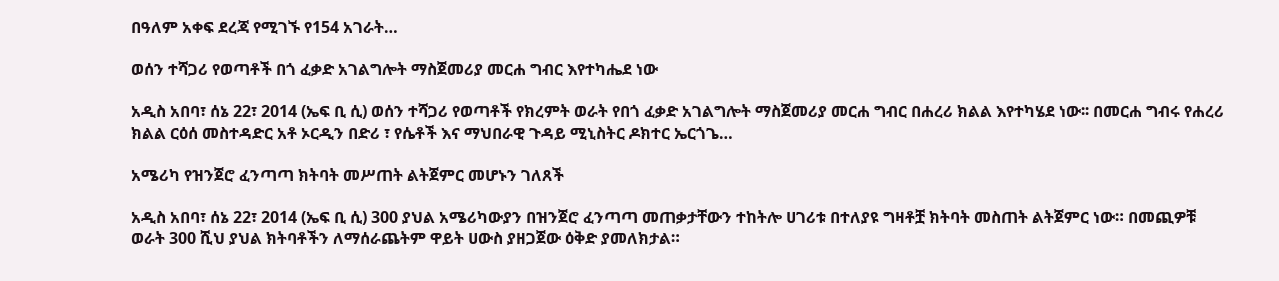በዓለም አቀፍ ደረጃ የሚገኙ የ154 አገራት…

ወሰን ተሻጋሪ የወጣቶች በጎ ፈቃድ አገልግሎት ማስጀመሪያ መርሐ ግብር እየተካሔደ ነው

አዲስ አበባ፣ ሰኔ 22፣ 2014 (ኤፍ ቢ ሲ) ወሰን ተሻጋሪ የወጣቶች የክረምት ወራት የበጎ ፈቃድ አገልግሎት ማስጀመሪያ መርሐ ግብር በሐረሪ ክልል እየተካሄደ ነው፡፡ በመርሐ ግብሩ የሐረሪ ክልል ርዕሰ መስተዳድር አቶ ኦርዲን በድሪ ፣ የሴቶች እና ማህበራዊ ጉዳይ ሚኒስትር ዶክተር ኤርጎጌ…

አሜሪካ የዝንጀሮ ፈንጣጣ ክትባት መሥጠት ልትጀምር መሆኑን ገለጸች

አዲስ አበባ፣ ሰኔ 22፣ 2014 (ኤፍ ቢ ሲ) 300 ያህል አሜሪካውያን በዝንጀሮ ፈንጣጣ መጠቃታቸውን ተከትሎ ሀገሪቱ በተለያዩ ግዛቶቿ ክትባት መስጠት ልትጀምር ነው። በመጪዎቹ ወራት 300 ሺህ ያህል ክትባቶችን ለማሰራጨትም ዋይት ሀውስ ያዘጋጀው ዕቅድ ያመለክታል።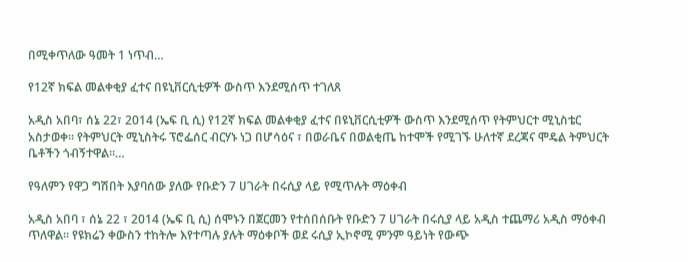በሚቀጥለው ዓመት 1 ነጥብ…

የ12ኛ ክፍል መልቀቂያ ፈተና በዩኒቨርሲቲዎች ውስጥ እንደሚሰጥ ተገለጸ

አዲስ አበባ፣ ሰኔ 22፣ 2014 (ኤፍ ቢ ሲ) የ12ኛ ክፍል መልቀቂያ ፈተና በዩኒቨርሲቲዎች ውስጥ እንደሚሰጥ የትምህርተ ሚኒስቴር አስታወቀ፡፡ የትምህርት ሚኒስትሩ ፕሮፌሰር ብርሃኑ ነጋ በሆሳዕና ፣ በወራቤና በወልቂጤ ከተሞች የሚገኙ ሁለተኛ ደረጃና ሞዴል ትምህርት ቤቶችን ጎብኝተዋል።…

የዓለምን የዋጋ ግሽበት እያባሰው ያለው የቡድን 7 ሀገራት በሩሲያ ላይ የሚጥሉት ማዕቀብ

አዲስ አበባ ፣ ሰኔ 22 ፣ 2014 (ኤፍ ቢ ሲ) ሰሞኑን በጀርመን የተሰበሰቡት የቡድን 7 ሀገራት በሩሲያ ላይ አዲስ ተጨማሪ አዲስ ማዕቀብ ጥለዋል። የዩክሬን ቀውስን ተከትሎ እየተጣሉ ያሉት ማዕቀቦች ወደ ሩሲያ ኢኮኖሚ ምንም ዓይነት የውጭ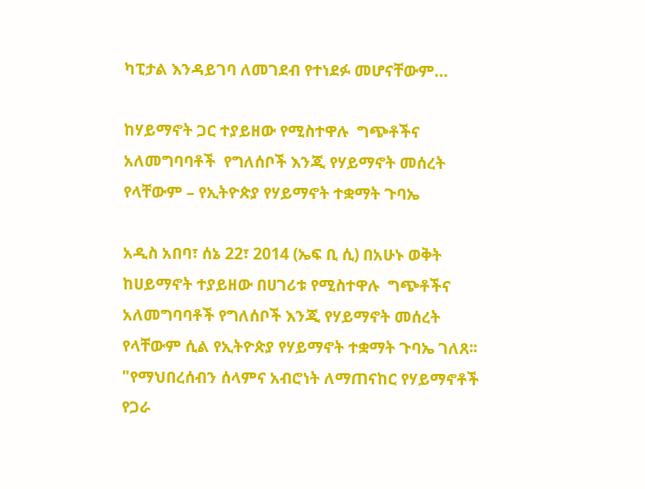ካፒታል እንዳይገባ ለመገደብ የተነደፉ መሆናቸውም…

ከሃይማኖት ጋር ተያይዘው የሚስተዋሉ  ግጭቶችና አለመግባባቶች  የግለሰቦች እንጂ የሃይማኖት መሰረት የላቸውም – የኢትዮጵያ የሃይማኖት ተቋማት ጉባኤ

አዲስ አበባ፣ ሰኔ 22፣ 2014 (ኤፍ ቢ ሲ) በአሁኑ ወቅት ከሀይማኖት ተያይዘው በሀገሪቱ የሚስተዋሉ  ግጭቶችና አለመግባባቶች የግለሰቦች እንጂ የሃይማኖት መሰረት የላቸውም ሲል የኢትዮጵያ የሃይማኖት ተቋማት ጉባኤ ገለጸ፡፡ "የማህበረሰብን ሰላምና አብሮነት ለማጠናከር የሃይማኖቶች የጋራ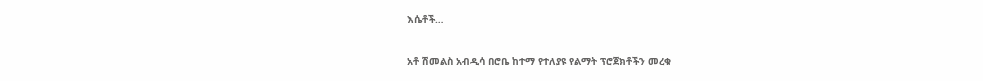እሴቶች…

አቶ ሽመልስ አብዲሳ በሮቤ ከተማ የተለያዩ የልማት ፕሮጀክቶችን መረቁ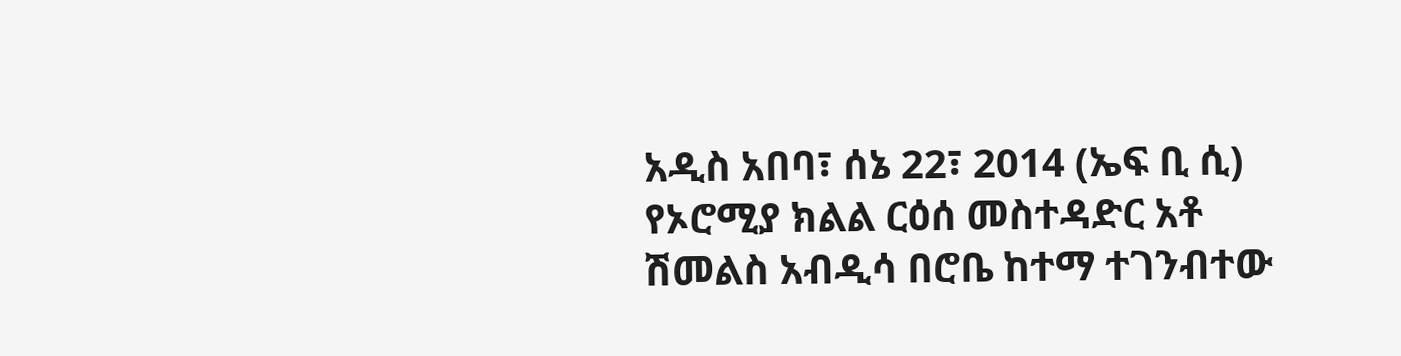አዲስ አበባ፣ ሰኔ 22፣ 2014 (ኤፍ ቢ ሲ) የኦሮሚያ ክልል ርዕሰ መስተዳድር አቶ ሽመልስ አብዲሳ በሮቤ ከተማ ተገንብተው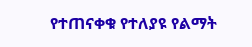የተጠናቀቁ የተለያዩ የልማት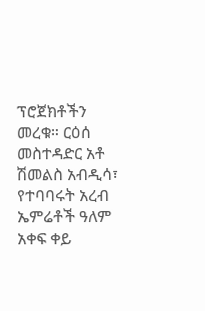ፕሮጀክቶችን መረቁ። ርዕሰ መስተዳድር አቶ ሽመልስ አብዲሳ፣ የተባባሩት አረብ ኤምሬቶች ዓለም አቀፍ ቀይ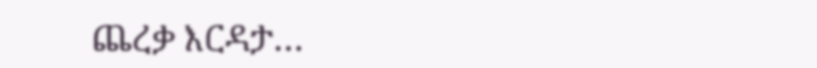ጨረቃ እርዳታ…